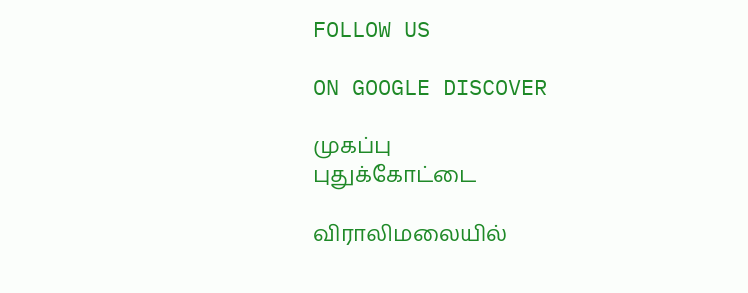FOLLOW US

ON GOOGLE DISCOVER

முகப்பு
புதுக்கோட்டை

விராலிமலையில்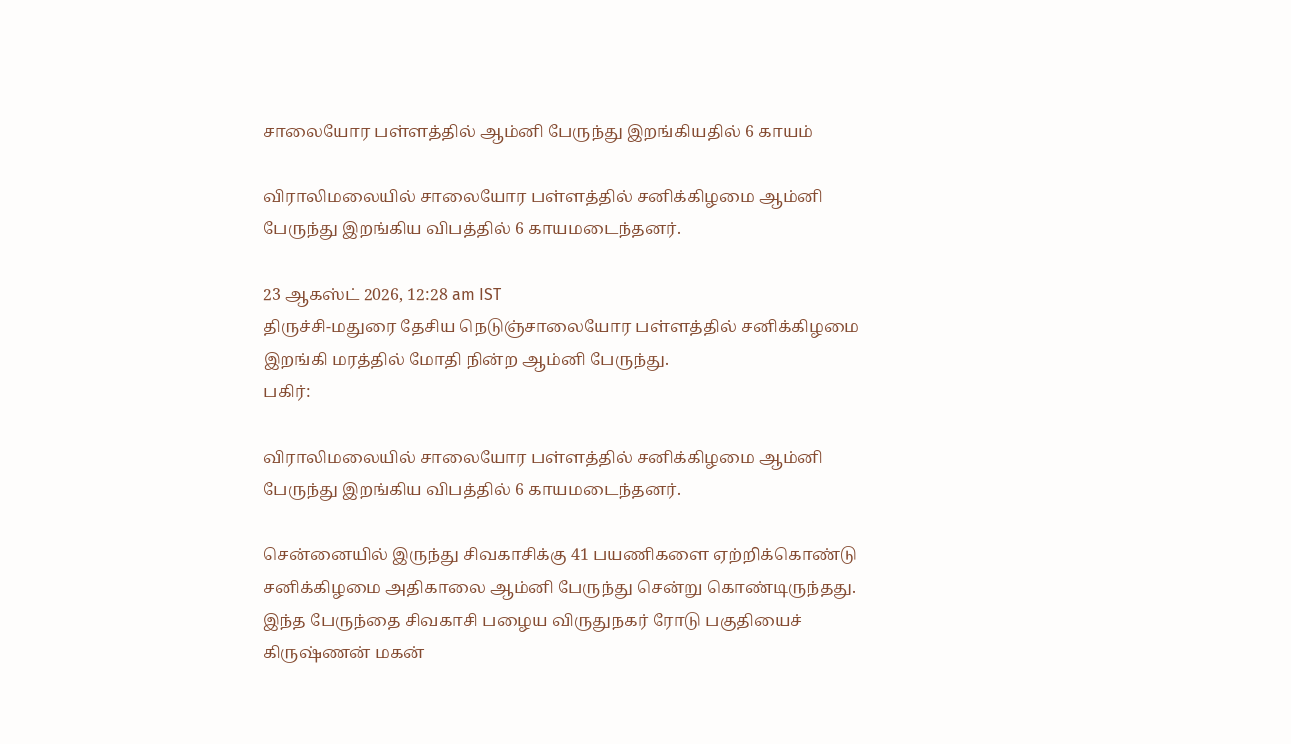சாலையோர பள்ளத்தில் ஆம்னி பேருந்து இறங்கியதில் 6 காயம்

விராலிமலையில் சாலையோர பள்ளத்தில் சனிக்கிழமை ஆம்னி பேருந்து இறங்கிய விபத்தில் 6 காயமடைந்தனர்.

23 ஆகஸ்ட் 2026, 12:28 am IST
திருச்சி-மதுரை தேசிய நெடுஞ்சாலையோர பள்ளத்தில் சனிக்கிழமை இறங்கி மரத்தில் மோதி நின்ற ஆம்னி பேருந்து.
பகிர்:

விராலிமலையில் சாலையோர பள்ளத்தில் சனிக்கிழமை ஆம்னி பேருந்து இறங்கிய விபத்தில் 6 காயமடைந்தனர்.

சென்னையில் இருந்து சிவகாசிக்கு 41 பயணிகளை ஏற்றிக்கொண்டு சனிக்கிழமை அதிகாலை ஆம்னி பேருந்து சென்று கொண்டிருந்தது. இந்த பேருந்தை சிவகாசி பழைய விருதுநகர் ரோடு பகுதியைச் கிருஷ்ணன் மகன்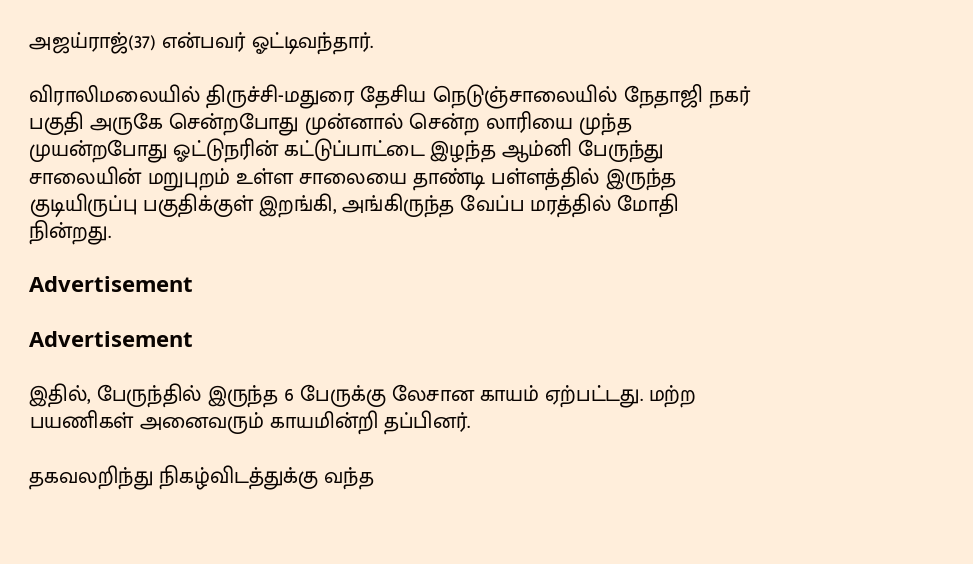அஜய்ராஜ்(37) என்பவர் ஓட்டிவந்தார்.

விராலிமலையில் திருச்சி-மதுரை தேசிய நெடுஞ்சாலையில் நேதாஜி நகர் பகுதி அருகே சென்றபோது முன்னால் சென்ற லாரியை முந்த முயன்றபோது ஓட்டுநரின் கட்டுப்பாட்டை இழந்த ஆம்னி பேருந்து சாலையின் மறுபுறம் உள்ள சாலையை தாண்டி பள்ளத்தில் இருந்த குடியிருப்பு பகுதிக்குள் இறங்கி, அங்கிருந்த வேப்ப மரத்தில் மோதி நின்றது.

Advertisement

Advertisement

இதில், பேருந்தில் இருந்த 6 பேருக்கு லேசான காயம் ஏற்பட்டது. மற்ற பயணிகள் அனைவரும் காயமின்றி தப்பினர்.

தகவலறிந்து நிகழ்விடத்துக்கு வந்த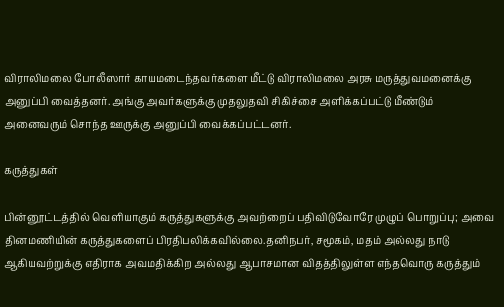விராலிமலை போலீஸார் காயமடைந்தவர்களை மீட்டு விராலிமலை அரசு மருத்துவமனைக்கு அனுப்பி வைத்தனர். அங்கு அவர்களுக்கு முதலுதவி சிகிச்சை அளிக்கப்பட்டு மீண்டும் அனைவரும் சொந்த ஊருக்கு அனுப்பி வைக்கப்பட்டனர்.

கருத்துகள்

பின்னூட்டத்தில் வெளியாகும் கருத்துகளுக்கு அவற்றைப் பதிவிடுவோரே முழுப் பொறுப்பு; அவை தினமணியின் கருத்துகளைப் பிரதிபலிக்கவில்லை.தனிநபர், சமூகம், மதம் அல்லது நாடு ஆகியவற்றுக்கு எதிராக அவமதிக்கிற அல்லது ஆபாசமான விதத்திலுள்ள எந்தவொரு கருத்தும்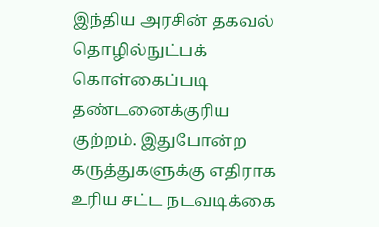இந்திய அரசின் தகவல் தொழில்நுட்பக் கொள்கைப்படி தண்டனைக்குரிய குற்றம். இதுபோன்ற கருத்துகளுக்கு எதிராக உரிய சட்ட நடவடிக்கை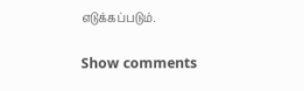எடுக்கப்படும்.

Show comments